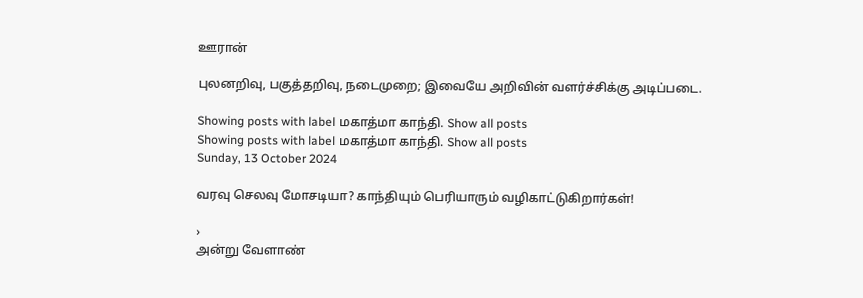ஊரான்

புலனறிவு, பகுத்தறிவு, நடைமுறை; இவையே அறிவின் வளர்ச்சிக்கு அடிப்படை.

Showing posts with label மகாத்மா காந்தி. Show all posts
Showing posts with label மகாத்மா காந்தி. Show all posts
Sunday, 13 October 2024

வரவு செலவு மோசடியா? காந்தியும் பெரியாரும் வழிகாட்டுகிறார்கள்!

›
அன்று வேளாண்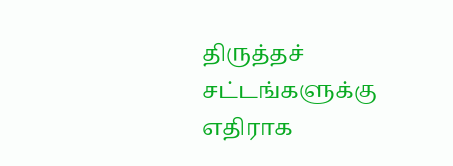திருத்தச் சட்டங்களுக்கு எதிராக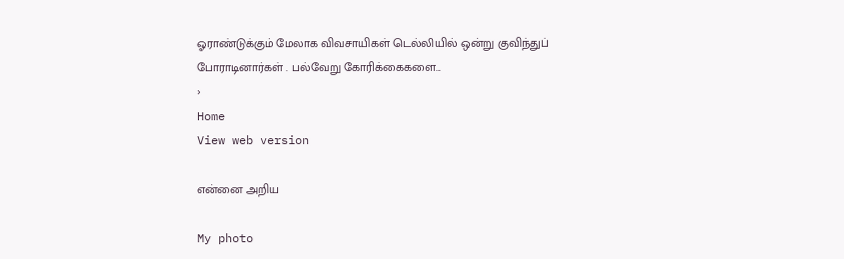ஓராண்டுக்கும் மேலாக விவசாயிகள் டெல்லியில் ஒன்று குவிந்துப் போராடினார்கள் . பல்வேறு கோரிக்கைகளை...
›
Home
View web version

என்னை அறிய

My photo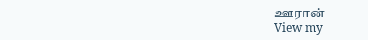ஊரான்
View my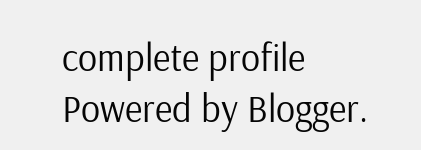complete profile
Powered by Blogger.